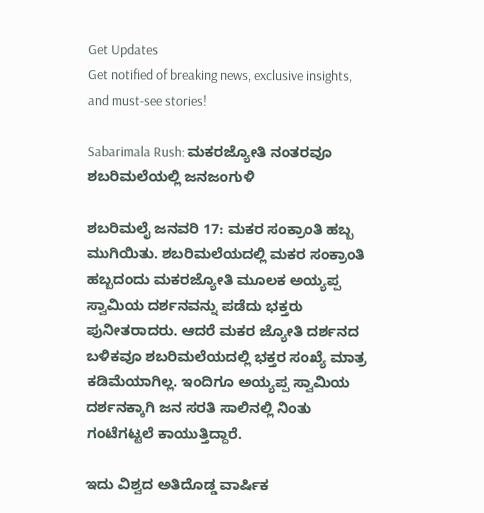Get Updates
Get notified of breaking news, exclusive insights, and must-see stories!

Sabarimala Rush: ಮಕರಜ್ಯೋತಿ ನಂತರವೂ ಶಬರಿಮಲೆಯಲ್ಲಿ ಜನಜಂಗುಳಿ

ಶಬರಿಮಲೈ ಜನವರಿ 17: ಮಕರ ಸಂಕ್ರಾಂತಿ ಹಬ್ಬ ಮುಗಿಯಿತು. ಶಬರಿಮಲೆಯದಲ್ಲಿ ಮಕರ ಸಂಕ್ರಾಂತಿ ಹಬ್ಬದಂದು ಮಕರಜ್ಯೋತಿ ಮೂಲಕ ಅಯ್ಯಪ್ಪ ಸ್ವಾಮಿಯ ದರ್ಶನವನ್ನು ಪಡೆದು ಭಕ್ತರು ಪುನೀತರಾದರು. ಆದರೆ ಮಕರ ಜ್ಯೋತಿ ದರ್ಶನದ ಬಳಿಕವೂ ಶಬರಿಮಲೆಯದಲ್ಲಿ ಭಕ್ತರ ಸಂಖ್ಯೆ ಮಾತ್ರ ಕಡಿಮೆಯಾಗಿಲ್ಲ. ಇಂದಿಗೂ ಅಯ್ಯಪ್ಪ ಸ್ವಾಮಿಯ ದರ್ಶನಕ್ಕಾಗಿ ಜನ ಸರತಿ ಸಾಲಿನಲ್ಲಿ ನಿಂತು ಗಂಟೆಗಟ್ಟಲೆ ಕಾಯುತ್ತಿದ್ದಾರೆ.

ಇದು ವಿಶ್ವದ ಅತಿದೊಡ್ಡ ವಾರ್ಷಿಕ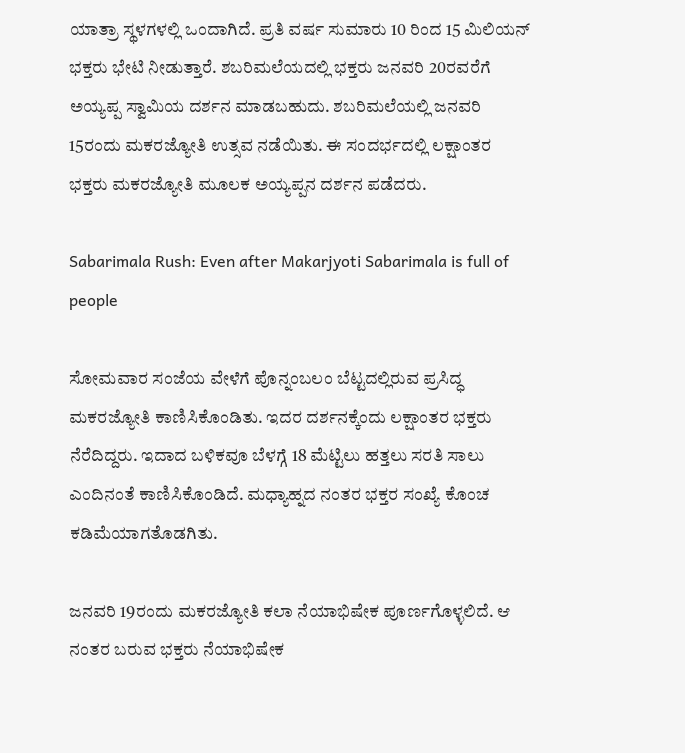ಯಾತ್ರಾ ಸ್ಥಳಗಳಲ್ಲಿ ಒಂದಾಗಿದೆ. ಪ್ರತಿ ವರ್ಷ ಸುಮಾರು 10 ರಿಂದ 15 ಮಿಲಿಯನ್ ಭಕ್ತರು ಭೇಟಿ ನೀಡುತ್ತಾರೆ. ಶಬರಿಮಲೆಯದಲ್ಲಿ ಭಕ್ತರು ಜನವರಿ 20ರವರೆಗೆ ಅಯ್ಯಪ್ಪ ಸ್ವಾಮಿಯ ದರ್ಶನ ಮಾಡಬಹುದು. ಶಬರಿಮಲೆಯಲ್ಲಿ ಜನವರಿ 15ರಂದು ಮಕರಜ್ಯೋತಿ ಉತ್ಸವ ನಡೆಯಿತು. ಈ ಸಂದರ್ಭದಲ್ಲಿ ಲಕ್ಷಾಂತರ ಭಕ್ತರು ಮಕರಜ್ಯೋತಿ ಮೂಲಕ ಅಯ್ಯಪ್ಪನ ದರ್ಶನ ಪಡೆದರು.

Sabarimala Rush: Even after Makarjyoti Sabarimala is full of people

ಸೋಮವಾರ ಸಂಜೆಯ ವೇಳೆಗೆ ಪೊನ್ನಂಬಲಂ ಬೆಟ್ಟದಲ್ಲಿರುವ ಪ್ರಸಿದ್ಧ ಮಕರಜ್ಯೋತಿ ಕಾಣಿಸಿಕೊಂಡಿತು. ಇದರ ದರ್ಶನಕ್ಕೆಂದು ಲಕ್ಷಾಂತರ ಭಕ್ತರು ನೆರೆದಿದ್ದರು. ಇದಾದ ಬಳಿಕವೂ ಬೆಳಗ್ಗೆ 18 ಮೆಟ್ಟಿಲು ಹತ್ತಲು ಸರತಿ ಸಾಲು ಎಂದಿನಂತೆ ಕಾಣಿಸಿಕೊಂಡಿದೆ. ಮಧ್ಯಾಹ್ನದ ನಂತರ ಭಕ್ತರ ಸಂಖ್ಯೆ ಕೊಂಚ ಕಡಿಮೆಯಾಗತೊಡಗಿತು.

ಜನವರಿ 19ರಂದು ಮಕರಜ್ಯೋತಿ ಕಲಾ ನೆಯಾಭಿಷೇಕ ಪೂರ್ಣಗೊಳ್ಳಲಿದೆ. ಆ ನಂತರ ಬರುವ ಭಕ್ತರು ನೆಯಾಭಿಷೇಕ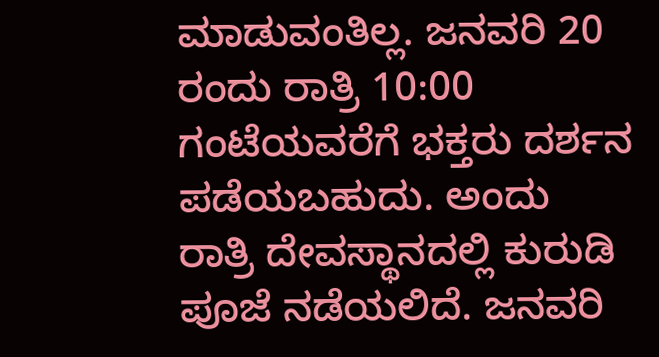ಮಾಡುವಂತಿಲ್ಲ. ಜನವರಿ 20 ರಂದು ರಾತ್ರಿ 10:00 ಗಂಟೆಯವರೆಗೆ ಭಕ್ತರು ದರ್ಶನ ಪಡೆಯಬಹುದು. ಅಂದು ರಾತ್ರಿ ದೇವಸ್ಥಾನದಲ್ಲಿ ಕುರುಡಿ ಪೂಜೆ ನಡೆಯಲಿದೆ. ಜನವರಿ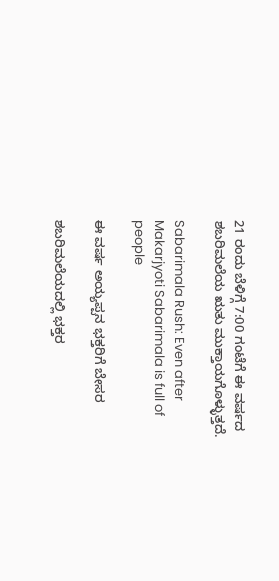21 ರಂದು ಬೆಳಿಗ್ಗೆ 7:00 ಗಂಟೆಗೆ ಈ ವರ್ಷದ ಶಬರಿಮಲೆಯ ಋತು ಮುಕ್ತಾಯಗೊಳ್ಳುತ್ತದೆ.

Sabarimala Rush: Even after Makarjyoti Sabarimala is full of people

ಈ ವರ್ಷ ಅಯ್ಯಪ್ಪನ ಭಕ್ತರಿಗೆ ಬೇಸರ

ಶಬರಿಮಲೆಯದಲ್ಲಿ ಭಕ್ತರ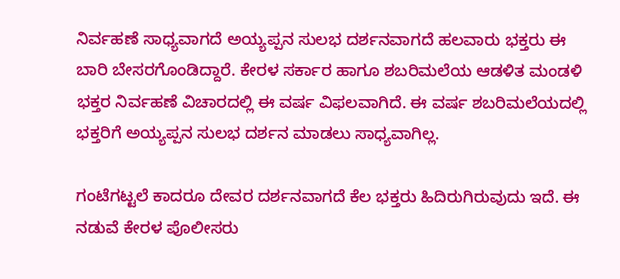ನಿರ್ವಹಣೆ ಸಾಧ್ಯವಾಗದೆ ಅಯ್ಯಪ್ಪನ ಸುಲಭ ದರ್ಶನವಾಗದೆ ಹಲವಾರು ಭಕ್ತರು ಈ ಬಾರಿ ಬೇಸರಗೊಂಡಿದ್ದಾರೆ. ಕೇರಳ ಸರ್ಕಾರ ಹಾಗೂ ಶಬರಿಮಲೆಯ ಆಡಳಿತ ಮಂಡಳಿ ಭಕ್ತರ ನಿರ್ವಹಣೆ ವಿಚಾರದಲ್ಲಿ ಈ ವರ್ಷ ವಿಫಲವಾಗಿದೆ. ಈ ವರ್ಷ ಶಬರಿಮಲೆಯದಲ್ಲಿ ಭಕ್ತರಿಗೆ ಅಯ್ಯಪ್ಪನ ಸುಲಭ ದರ್ಶನ ಮಾಡಲು ಸಾಧ್ಯವಾಗಿಲ್ಲ.

ಗಂಟೆಗಟ್ಟಲೆ ಕಾದರೂ ದೇವರ ದರ್ಶನವಾಗದೆ ಕೆಲ ಭಕ್ತರು ಹಿದಿರುಗಿರುವುದು ಇದೆ. ಈ ನಡುವೆ ಕೇರಳ ಪೊಲೀಸರು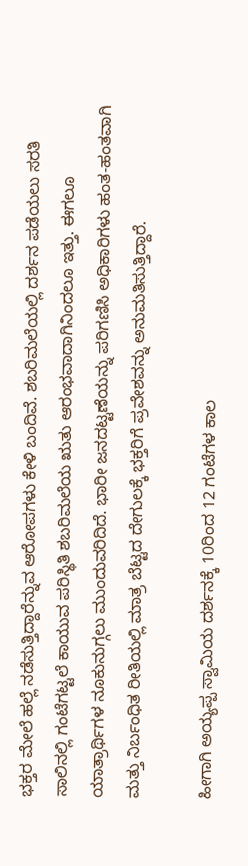ಭಕ್ತರ ಮೇಲೆ ಹಲ್ಲೆ ನಡೆಸುತ್ತಿದ್ದಾರೆನ್ನುವ ಆರೋಪಗಳು ಕೇಳಿ ಬಂದಿವೆ. ಶಬರಿಮಲೆಯಲ್ಲಿ ದರ್ಶನ ಪಡೆಯಲು ಸರತಿ ಸಾಲಿನಲ್ಲಿ ಗಂಟೆಗಟ್ಟಲೆ ಕಾಯುವ ಪರಿಸ್ಥಿತಿ ಶಬರಿಮಲೆಯ ಋತು ಆರಂಭವಾದಾಗಿನಿಂದಲೂ ಇತ್ತು. ಈಗಲೂ ಯಾತ್ರಾರ್ಥಿಗಳ ನೂಕುನುಗ್ಗಲು ಮುಂದುವರಿದಿದೆ. ಭಾರೀ ಜನದಟ್ಟಣೆಯನ್ನು ಪರಿಗಣಿಸಿ ಅಧಿಕಾರಿಗಳು ಹಂತ-ಹಂತವಾಗಿ ಮತ್ತು ನಿರ್ಬಂಧಿತ ರೀತಿಯಲ್ಲಿ ಮಾತ್ರ ಬೆಟ್ಟದ ದೇಗುಲಕ್ಕೆ ಭಕ್ತರಿಗೆ ಪ್ರವೇಶವನ್ನು ಅನುಮತಿಸುತ್ತಿದ್ದಾರೆ.

ಹೀಗಾಗಿ ಅಯ್ಯಪ್ಪ ಸ್ವಾಮಿಯ ದರ್ಶನಕ್ಕೆ 10ರಿಂದ 12 ಗಂಟೆಗಳ ಕಾಲ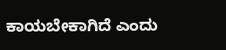ಕಾಯಬೇಕಾಗಿದೆ ಎಂದು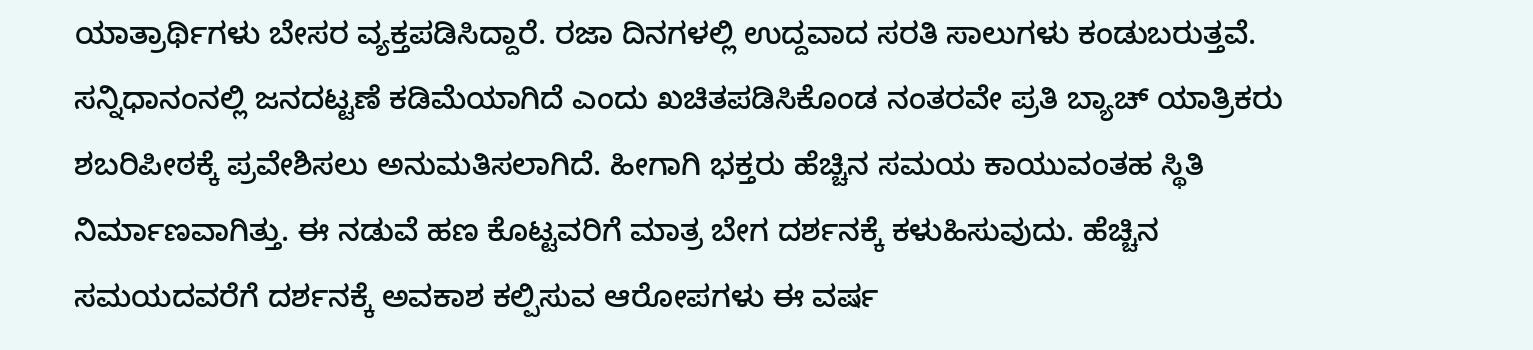ಯಾತ್ರಾರ್ಥಿಗಳು ಬೇಸರ ವ್ಯಕ್ತಪಡಿಸಿದ್ದಾರೆ. ರಜಾ ದಿನಗಳಲ್ಲಿ ಉದ್ದವಾದ ಸರತಿ ಸಾಲುಗಳು ಕಂಡುಬರುತ್ತವೆ. ಸನ್ನಿಧಾನಂನಲ್ಲಿ ಜನದಟ್ಟಣೆ ಕಡಿಮೆಯಾಗಿದೆ ಎಂದು ಖಚಿತಪಡಿಸಿಕೊಂಡ ನಂತರವೇ ಪ್ರತಿ ಬ್ಯಾಚ್ ಯಾತ್ರಿಕರು ಶಬರಿಪೀಠಕ್ಕೆ ಪ್ರವೇಶಿಸಲು ಅನುಮತಿಸಲಾಗಿದೆ. ಹೀಗಾಗಿ ಭಕ್ತರು ಹೆಚ್ಚಿನ ಸಮಯ ಕಾಯುವಂತಹ ಸ್ಥಿತಿ ನಿರ್ಮಾಣವಾಗಿತ್ತು. ಈ ನಡುವೆ ಹಣ ಕೊಟ್ಟವರಿಗೆ ಮಾತ್ರ ಬೇಗ ದರ್ಶನಕ್ಕೆ ಕಳುಹಿಸುವುದು. ಹೆಚ್ಚಿನ ಸಮಯದವರೆಗೆ ದರ್ಶನಕ್ಕೆ ಅವಕಾಶ ಕಲ್ಪಿಸುವ ಆರೋಪಗಳು ಈ ವರ್ಷ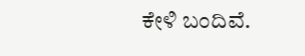ಕೇಳಿ ಬಂದಿವೆ.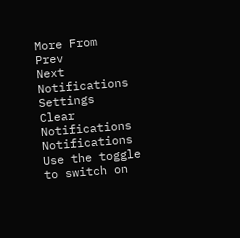More From
Prev
Next
Notifications
Settings
Clear Notifications
Notifications
Use the toggle to switch on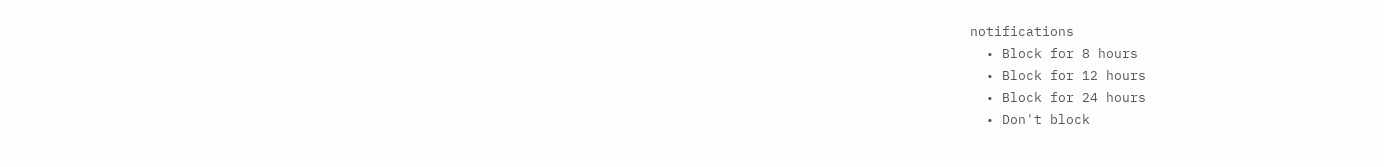notifications
  • Block for 8 hours
  • Block for 12 hours
  • Block for 24 hours
  • Don't block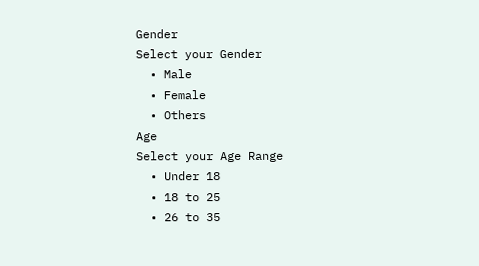Gender
Select your Gender
  • Male
  • Female
  • Others
Age
Select your Age Range
  • Under 18
  • 18 to 25
  • 26 to 35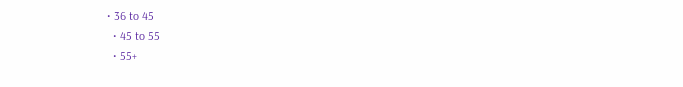• 36 to 45
  • 45 to 55
  • 55+